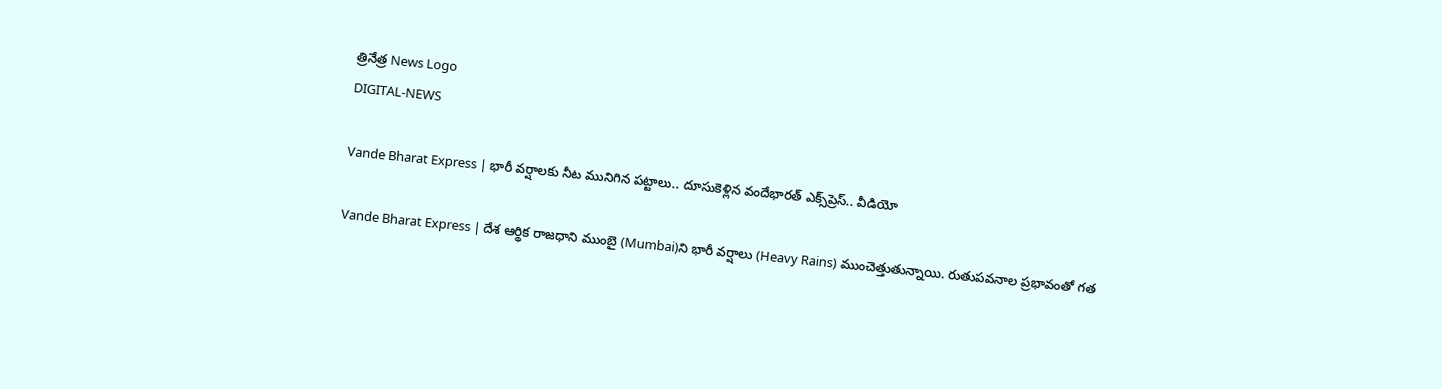త్రినేత్ర News Logo
DIGITAL-NEWS

Vande Bharat Express | భారీ వ‌ర్షాల‌కు నీట మునిగిన‌ ప‌ట్టాలు.. దూసుకెళ్లిన వందేభార‌త్ ఎక్స్‌ప్రెస్‌.. వీడియో

Vande Bharat Express | దేశ ఆర్థిక రాజ‌ధాని ముంబై (Mumbai)ని భారీ వ‌ర్షాలు (Heavy Rains) ముంచెత్తుతున్నాయి. రుతుప‌వ‌నాల ప్ర‌భావంతో గ‌త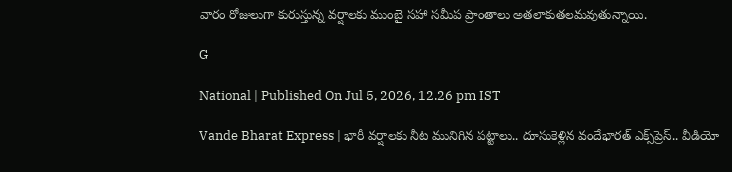వారం రోజులుగా కురుస్తున్న వ‌ర్షాల‌కు ముంబై స‌హా స‌మీప ప్రాంతాలు అత‌లాకుత‌ల‌మ‌వుతున్నాయి.

G

National | Published On Jul 5, 2026, 12.26 pm IST

Vande Bharat Express | భారీ వ‌ర్షాల‌కు నీట మునిగిన‌ ప‌ట్టాలు.. దూసుకెళ్లిన వందేభార‌త్ ఎక్స్‌ప్రెస్‌.. వీడియో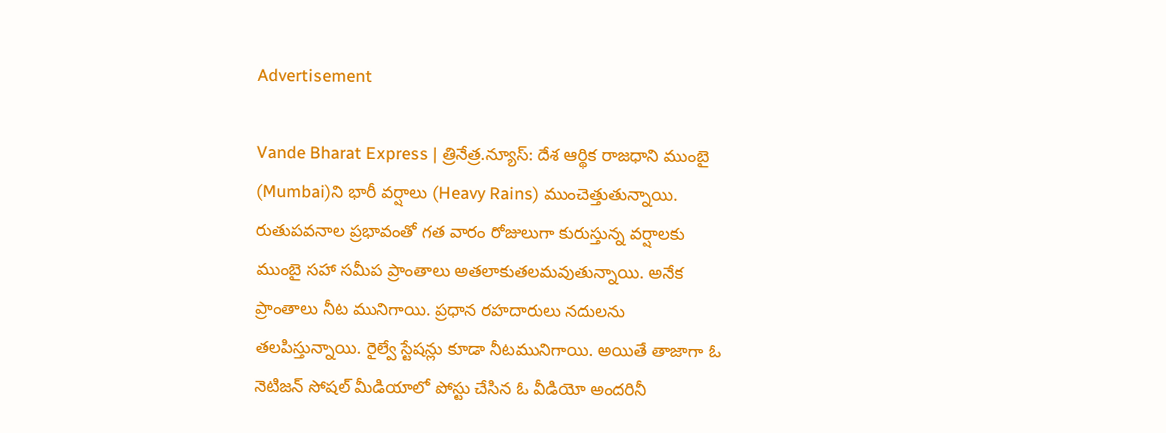Advertisement

Vande Bharat Express | త్రినేత్ర‌.న్యూస్‌: దేశ ఆర్థిక రాజ‌ధాని ముంబై (Mumbai)ని భారీ వ‌ర్షాలు (Heavy Rains) ముంచెత్తుతున్నాయి. రుతుప‌వ‌నాల ప్ర‌భావంతో గ‌త వారం రోజులుగా కురుస్తున్న వ‌ర్షాల‌కు ముంబై స‌హా స‌మీప ప్రాంతాలు అత‌లాకుత‌ల‌మ‌వుతున్నాయి. అనేక ప్రాంతాలు నీట మునిగాయి. ప్ర‌ధాన ర‌హ‌దారులు న‌దుల‌ను త‌ల‌పిస్తున్నాయి. రైల్వే స్టేష‌న్లు కూడా నీట‌మునిగాయి. అయితే తాజాగా ఓ నెటిజ‌న్ సోష‌ల్ మీడియాలో పోస్టు చేసిన ఓ వీడియో అంద‌రినీ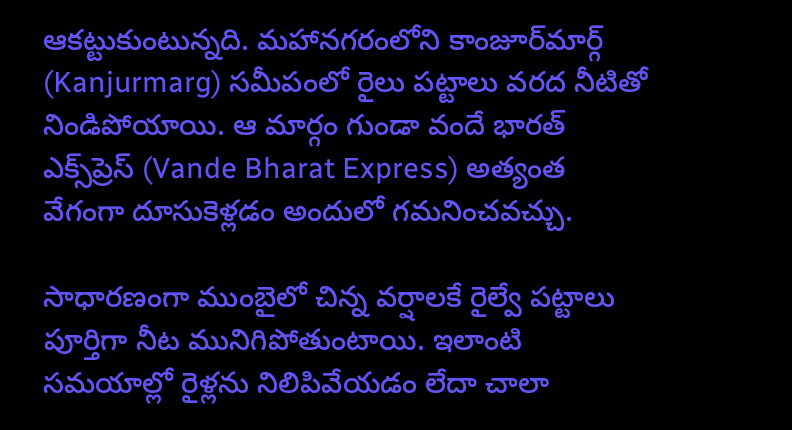ఆక‌ట్టుకుంటున్న‌ది. మ‌హానగ‌రంలోని కాంజూర్‌మార్గ్ (Kanjurmarg) సమీపంలో రైలు ప‌ట్టాలు వరద నీటితో నిండిపోయాయి. ఆ మార్గం గుండా వందే భారత్ ఎక్స్‌ప్రెస్ (Vande Bharat Express) అత్యంత వేగంగా దూసుకెళ్ల‌డం అందులో గ‌మ‌నించ‌వ‌చ్చు.

సాధార‌ణంగా ముంబైలో చిన్న వ‌ర్షాల‌కే రైల్వే పట్టాలు పూర్తిగా నీట మునిగిపోతుంటాయి. ఇలాంటి సమయాల్లో రైళ్లను నిలిపివేయడం లేదా చాలా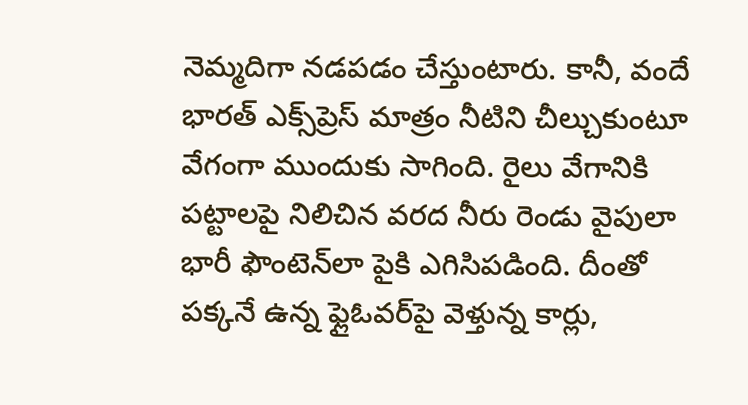నెమ్మదిగా నడపడం చేస్తుంటారు. కానీ, వందే భారత్ ఎక్స్‌ప్రెస్ మాత్రం నీటిని చీల్చుకుంటూ వేగంగా ముందుకు సాగింది. రైలు వేగానికి పట్టాలపై నిలిచిన వరద నీరు రెండు వైపులా భారీ ఫౌంటెన్‌లా పైకి ఎగిసిపడింది. దీంతో పక్కనే ఉన్న ఫ్లైఓవర్‌పై వెళ్తున్న కార్లు,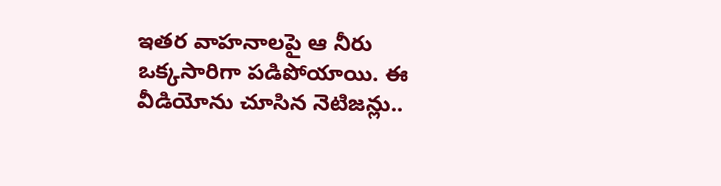ఇతర వాహనాలపై ఆ నీరు ఒక్క‌సారిగా ప‌డిపోయాయి. ఈ వీడియోను చూసిన నెటిజన్లు..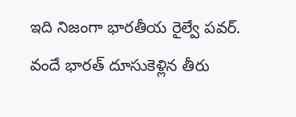ఇది నిజంగా భారతీయ రైల్వే పవర్. వందే భారత్ దూసుకెళ్లిన తీరు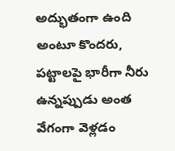అద్భుతంగా ఉంది అంటూ కొంద‌రు, ప‌ట్టాల‌పై భారీగా నీరు ఉన్నప్పుడు అంత వేగంగా వెళ్లడం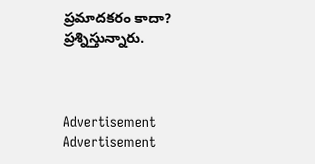ప్రమాదకరం కాదా? ప్ర‌శ్నిస్తున్నారు.



Advertisement
Advertisement